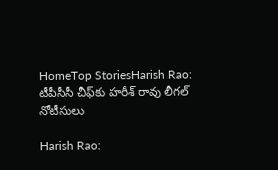HomeTop StoriesHarish Rao: టీపీసీసీ చీఫ్‌కు హరీశ్ రావు లీగల్ నోటీసులు

Harish Rao: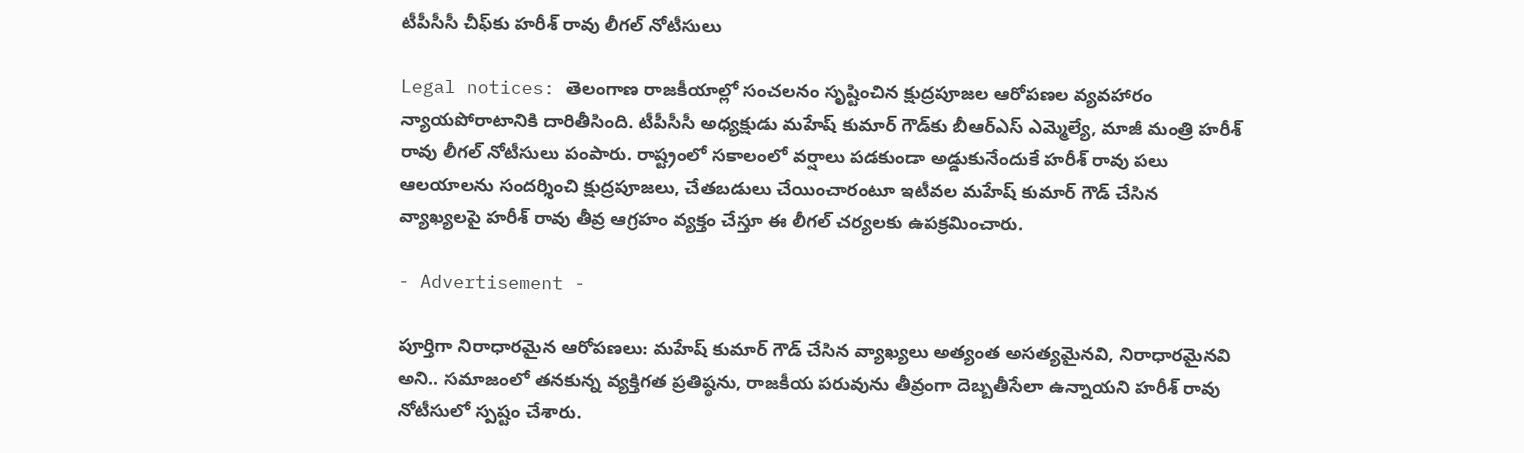టీపీసీసీ చీఫ్‌కు హరీశ్ రావు లీగల్ నోటీసులు

Legal notices: తెలంగాణ రాజకీయాల్లో సంచలనం సృష్టించిన క్షుద్రపూజల ఆరోపణల వ్యవహారం న్యాయపోరాటానికి దారితీసింది. టీపీసీసీ అధ్యక్షుడు మహేష్ కుమార్ గౌడ్‌కు బీఆర్ఎస్ ఎమ్మెల్యే, మాజీ మంత్రి హరీశ్ రావు లీగల్ నోటీసులు పంపారు. రాష్ట్రంలో సకాలంలో వర్షాలు పడకుండా అడ్డుకునేందుకే హరీశ్ రావు పలు ఆలయాలను సందర్శించి క్షుద్రపూజలు, చేతబడులు చేయించారంటూ ఇటీవల మహేష్ కుమార్ గౌడ్ చేసిన వ్యాఖ్యలపై హరీశ్ రావు తీవ్ర ఆగ్రహం వ్యక్తం చేస్తూ ఈ లీగల్ చర్యలకు ఉపక్రమించారు.

- Advertisement -

పూర్తిగా నిరాధారమైన ఆరోపణలు: మహేష్ కుమార్ గౌడ్ చేసిన వ్యాఖ్యలు అత్యంత అసత్యమైనవి, నిరాధారమైనవి అని.. సమాజంలో తనకున్న వ్యక్తిగత ప్రతిష్ఠను, రాజకీయ పరువును తీవ్రంగా దెబ్బతీసేలా ఉన్నాయని హరీశ్ రావు నోటీసులో స్పష్టం చేశారు.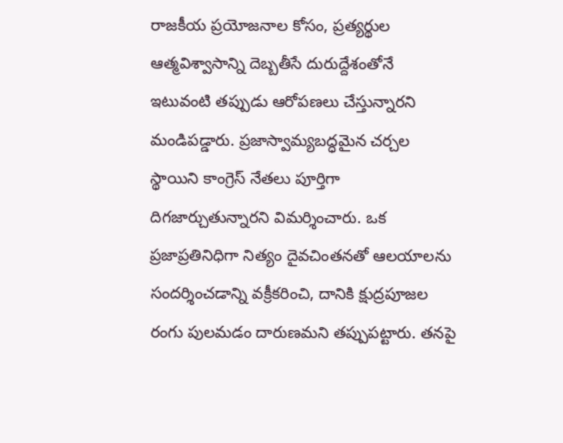రాజకీయ ప్రయోజనాల కోసం, ప్రత్యర్థుల ఆత్మవిశ్వాసాన్ని దెబ్బతీసే దురుద్దేశంతోనే ఇటువంటి తప్పుడు ఆరోపణలు చేస్తున్నారని మండిపడ్డారు. ప్రజాస్వామ్యబద్ధమైన చర్చల స్థాయిని కాంగ్రెస్ నేతలు పూర్తిగా దిగజార్చుతున్నారని విమర్శించారు. ఒక ప్రజాప్రతినిధిగా నిత్యం దైవచింతనతో ఆలయాలను సందర్శించడాన్ని వక్రీకరించి, దానికి క్షుద్రపూజల రంగు పులమడం దారుణమని తప్పుపట్టారు. తనపై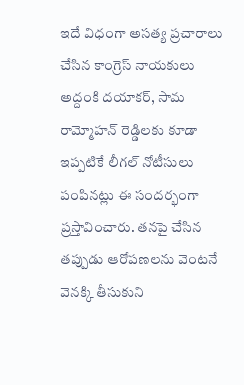ఇదే విధంగా అసత్య ప్రచారాలు చేసిన కాంగ్రెస్ నాయకులు అద్దంకి దయాకర్, సామ రామ్మోహన్ రెడ్డిలకు కూడా ఇప్పటికే లీగల్ నోటీసులు పంపినట్లు ఈ సందర్భంగా ప్రస్తావించారు. తనపై చేసిన తప్పుడు ఆరోపణలను వెంటనే వెనక్కి తీసుకుని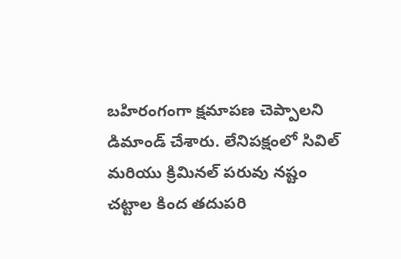బహిరంగంగా క్షమాపణ చెప్పాలని డిమాండ్ చేశారు. లేనిపక్షంలో సివిల్ మరియు క్రిమినల్ పరువు నష్టం చట్టాల కింద తదుపరి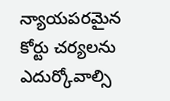న్యాయపరమైన కోర్టు చర్యలను ఎదుర్కోవాల్సి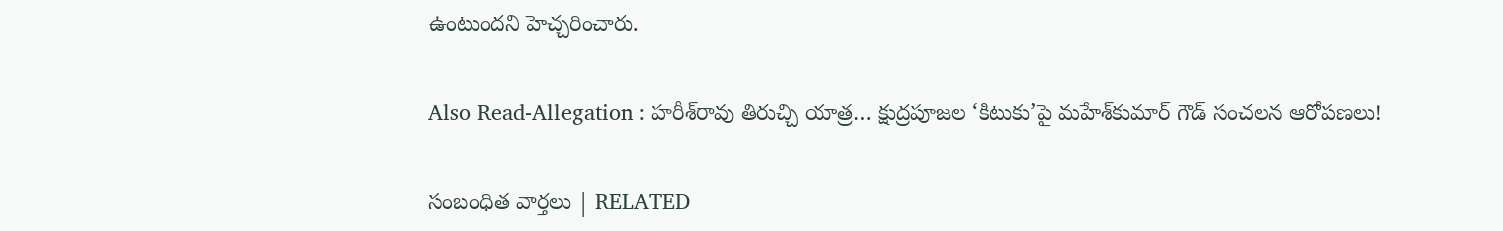ఉంటుందని హెచ్చరించారు.

Also Read-Allegation : హరీశ్‌రావు తిరుచ్చి యాత్ర… క్షుద్రపూజల ‘కిటుకు’పై మహేశ్‌కుమార్‌ గౌడ్ సంచలన ఆరోపణలు!

సంబంధిత వార్తలు | RELATED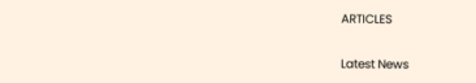ARTICLES

Latest News